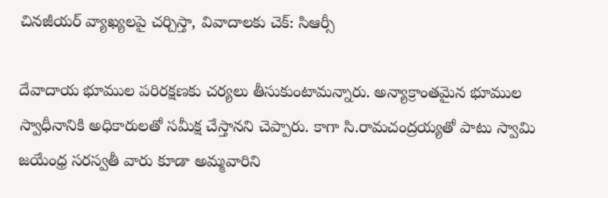చినజీయర్ వ్యాఖ్యలపై చర్చిస్తా, వివాదాలకు చెక్: సిఆర్సీ

దేవాదాయ భూముల పరిరక్షణకు చర్యలు తీసుకుంటామన్నారు. అన్యాక్రాంతమైన భూముల స్వాధీనానికి అధికారులతో సమీక్ష చేస్తానని చెప్పారు. కాగా సి.రామచంద్రయ్యతో పాటు స్వామి జయేంధ్ర సరస్వతీ వారు కూడా అమ్మవారిని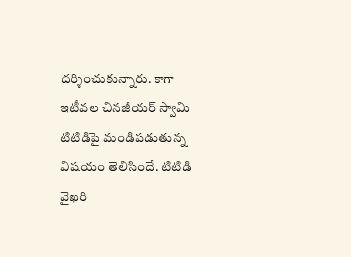దర్శించుకున్నారు. కాగా ఇటీవల చినజీయర్ స్వామి టిటిడిపై మండిపడుతున్న విషయం తెలిసిందే. టిటిడి వైఖరి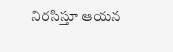నిరసిస్తూ ఆయన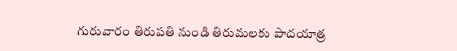గురువారం తిరుపతి నుండి తిరుమలకు పాదయాత్ర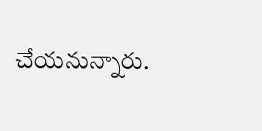చేయనున్నారు.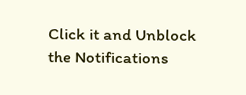Click it and Unblock the Notifications